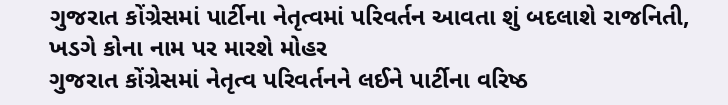ગુજરાત કોંગ્રેસમાં પાર્ટીના નેતૃત્વમાં પરિવર્તન આવતા શું બદલાશે રાજનિતી, ખડગે કોના નામ પર મારશે મોહર
ગુજરાત કોંગ્રેસમાં નેતૃત્વ પરિવર્તનને લઈને પાર્ટીના વરિષ્ઠ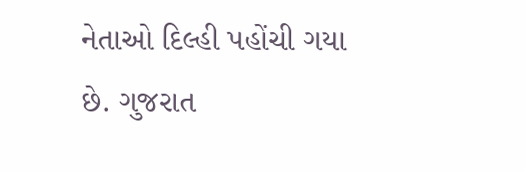નેતાઓ દિલ્હી પહોંચી ગયા છે. ગુજરાત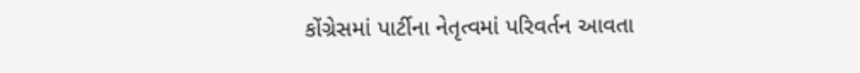કોંગ્રેસમાં પાર્ટીના નેતૃત્વમાં પરિવર્તન આવતા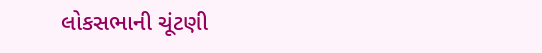લોકસભાની ચૂંટણી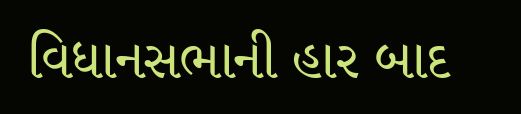વિધાનસભાની હાર બાદ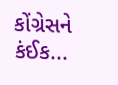કોંગ્રેસને કંઈક...